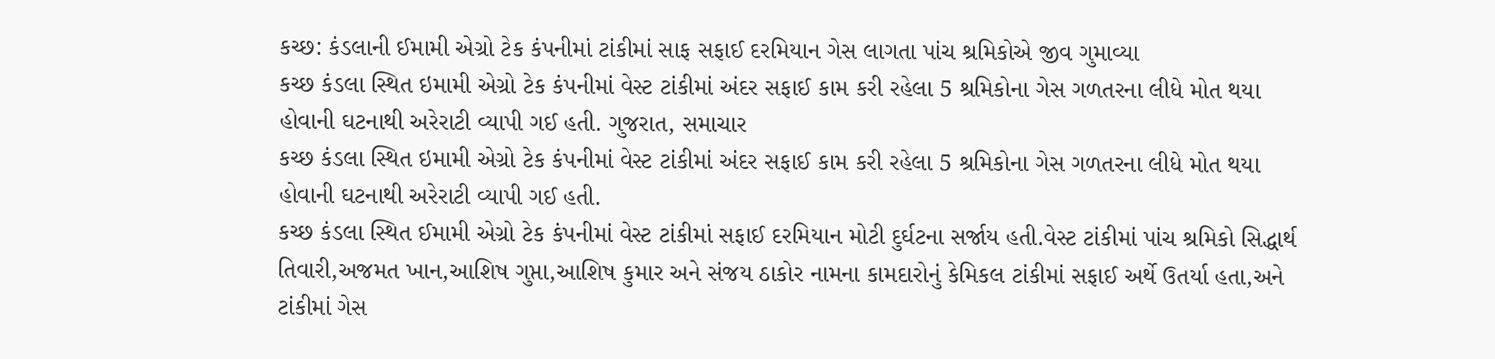કચ્છ: કંડલાની ઈમામી એગ્રો ટેક કંપનીમાં ટાંકીમાં સાફ સફાઈ દરમિયાન ગેસ લાગતા પાંચ શ્રમિકોએ જીવ ગુમાવ્યા
કચ્છ કંડલા સ્થિત ઇમામી એગ્રો ટેક કંપનીમાં વેસ્ટ ટાંકીમાં અંદર સફાઈ કામ કરી રહેલા 5 શ્રમિકોના ગેસ ગળતરના લીધે મોત થયા હોવાની ઘટનાથી અરેરાટી વ્યાપી ગઈ હતી. ગુજરાત, સમાચાર
કચ્છ કંડલા સ્થિત ઇમામી એગ્રો ટેક કંપનીમાં વેસ્ટ ટાંકીમાં અંદર સફાઈ કામ કરી રહેલા 5 શ્રમિકોના ગેસ ગળતરના લીધે મોત થયા હોવાની ઘટનાથી અરેરાટી વ્યાપી ગઈ હતી.
કચ્છ કંડલા સ્થિત ઈમામી એગ્રો ટેક કંપનીમાં વેસ્ટ ટાંકીમાં સફાઈ દરમિયાન મોટી દુર્ઘટના સર્જાય હતી.વેસ્ટ ટાંકીમાં પાંચ શ્રમિકો સિદ્ધાર્થ તિવારી,અજમત ખાન,આશિષ ગુપ્તા,આશિષ કુમાર અને સંજય ઠાકોર નામના કામદારોનું કેમિકલ ટાંકીમાં સફાઈ અર્થે ઉતર્યા હતા,અને ટાંકીમાં ગેસ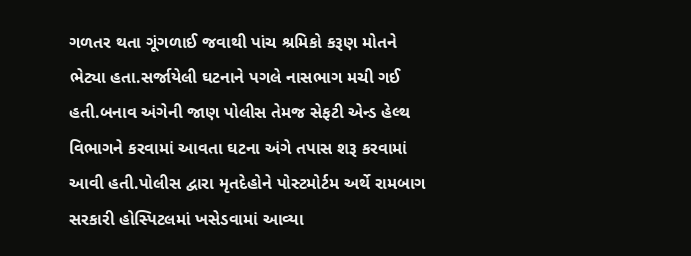ગળતર થતા ગૂંગળાઈ જવાથી પાંચ શ્રમિકો કરૂણ મોતને ભેટ્યા હતા.સર્જાયેલી ઘટનાને પગલે નાસભાગ મચી ગઈ હતી.બનાવ અંગેની જાણ પોલીસ તેમજ સેફટી એન્ડ હેલ્થ વિભાગને કરવામાં આવતા ઘટના અંગે તપાસ શરૂ કરવામાં આવી હતી.પોલીસ દ્વારા મૃતદેહોને પોસ્ટમોર્ટમ અર્થે રામબાગ સરકારી હોસ્પિટલમાં ખસેડવામાં આવ્યા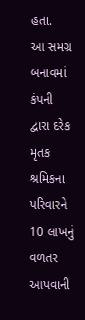હતા.
આ સમગ્ર બનાવમાં કંપની દ્વારા દરેક મૃતક શ્રમિકના પરિવારને 10 લાખનું વળતર આપવાની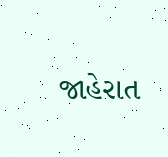જાહેરાત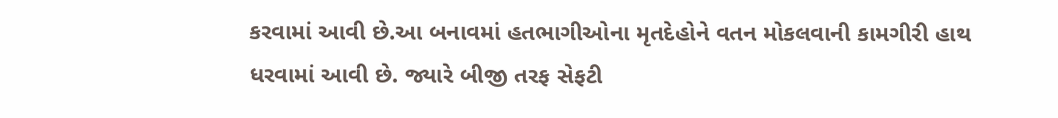કરવામાં આવી છે.આ બનાવમાં હતભાગીઓના મૃતદેહોને વતન મોકલવાની કામગીરી હાથ ધરવામાં આવી છે. જ્યારે બીજી તરફ સેફટી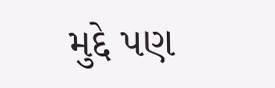મુદ્દે પણ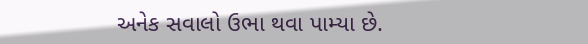અનેક સવાલો ઉભા થવા પામ્યા છે.